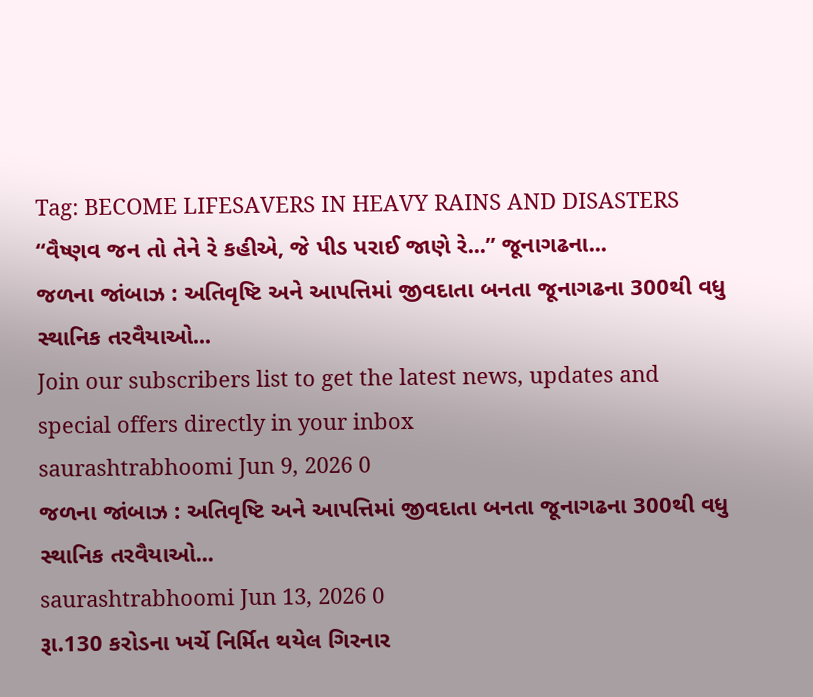Tag: BECOME LIFESAVERS IN HEAVY RAINS AND DISASTERS
“વૈષ્ણવ જન તો તેને રે કહીએ, જે પીડ પરાઈ જાણે રે...” જૂનાગઢના...
જળના જાંબાઝ : અતિવૃષ્ટિ અને આપત્તિમાં જીવદાતા બનતા જૂનાગઢના 300થી વધુ સ્થાનિક તરવૈયાઓ...
Join our subscribers list to get the latest news, updates and special offers directly in your inbox
saurashtrabhoomi Jun 9, 2026 0
જળના જાંબાઝ : અતિવૃષ્ટિ અને આપત્તિમાં જીવદાતા બનતા જૂનાગઢના 300થી વધુ સ્થાનિક તરવૈયાઓ...
saurashtrabhoomi Jun 13, 2026 0
રૂા.130 કરોડના ખર્ચે નિર્મિત થયેલ ગિરનાર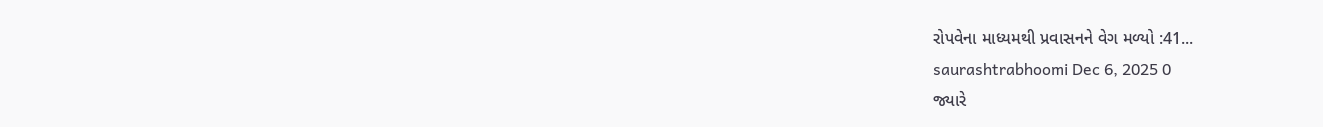રોપવેના માધ્યમથી પ્રવાસનને વેગ મળ્યો :41...
saurashtrabhoomi Dec 6, 2025 0
જ્યારે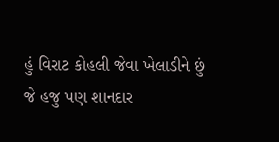હું વિરાટ કોહલી જેવા ખેલાડીને છું જે હજુ પણ શાનદાર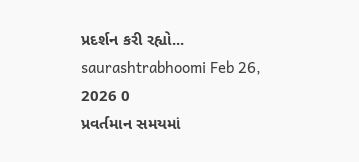પ્રદર્શન કરી રહ્યો...
saurashtrabhoomi Feb 26, 2026 0
પ્રવર્તમાન સમયમાં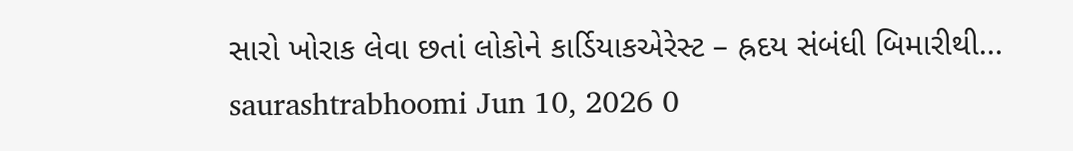સારો ખોરાક લેવા છતાં લોકોને કાર્ડિયાકએરેસ્ટ – હ્રદય સંબંધી બિમારીથી...
saurashtrabhoomi Jun 10, 2026 0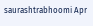saurashtrabhoomi Apr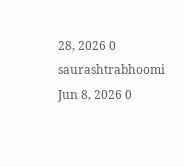28, 2026 0
saurashtrabhoomi Jun 8, 2026 0